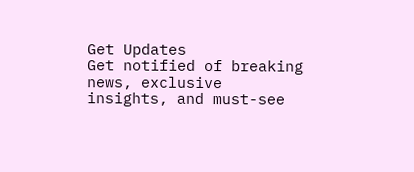Get Updates
Get notified of breaking news, exclusive insights, and must-see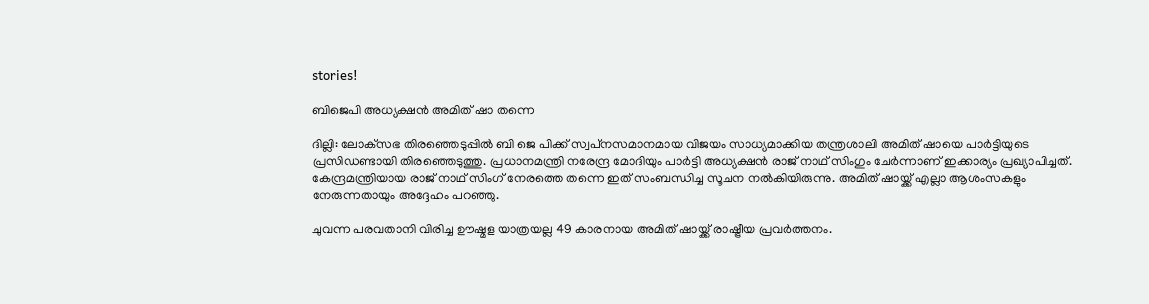stories!

ബിജെപി അധ്യക്ഷന്‍ അമിത് ഷാ തന്നെ

ദില്ലി: ലോക്‌സഭ തിരഞ്ഞെടുപ്പില്‍ ബി ജെ പിക്ക് സ്വപ്‌നസമാനമായ വിജയം സാധ്യമാക്കിയ തന്ത്രശാലി അമിത് ഷായെ പാര്‍ട്ടിയുടെ പ്രസിഡണ്ടായി തിരഞ്ഞെടുത്തു. പ്രധാനമന്ത്രി നരേന്ദ്ര മോദിയും പാര്‍ട്ടി അധ്യക്ഷന്‍ രാജ് നാഥ് സിംഗും ചേര്‍ന്നാണ് ഇക്കാര്യം പ്രഖ്യാപിച്ചത്. കേന്ദ്രമന്ത്രിയായ രാജ് നാഥ് സിംഗ് നേരത്തെ തന്നെ ഇത് സംബന്ധിച്ച സൂചന നല്‍കിയിരുന്നു. അമിത് ഷായ്ക്ക് എല്ലാ ആശംസകളും നേരുന്നതായും അദ്ദേഹം പറഞ്ഞു.

ചുവന്ന പരവതാനി വിരിച്ച ഊഷ്മള യാത്രയല്ല 49 കാരനായ അമിത് ഷായ്ക്ക് രാഷ്ട്രീയ പ്രവര്‍ത്തനം.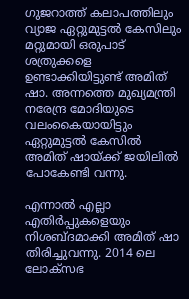ഗുജറാത്ത് കലാപത്തിലും വ്യാജ ഏറ്റുമുട്ടല്‍ കേസിലും മറ്റുമായി ഒരുപാട് ശത്രുക്കളെ ഉണ്ടാക്കിയിട്ടുണ്ട് അമിത് ഷാ. അന്നത്തെ മുഖ്യമന്ത്രി നരേന്ദ്ര മോദിയുടെ വലംകൈയായിട്ടും ഏറ്റുമുട്ടല്‍ കേസില്‍ അമിത് ഷായ്ക്ക് ജയിലില്‍ പോകേണ്ടി വന്നു.

എന്നാല്‍ എല്ലാ എതിര്‍പ്പുകളെയും നിശബ്ദമാക്കി അമിത് ഷാ തിരിച്ചുവന്നു. 2014 ലെ ലോക്‌സഭ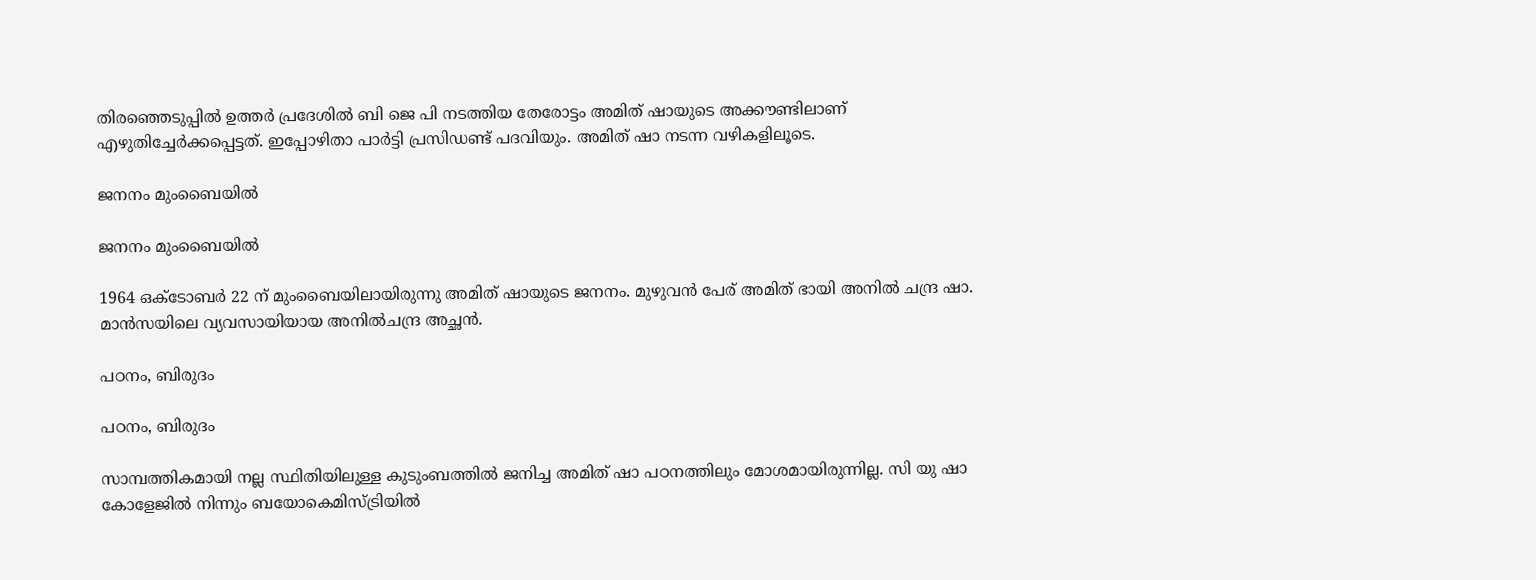തിരഞ്ഞെടുപ്പില്‍ ഉത്തര്‍ പ്രദേശില്‍ ബി ജെ പി നടത്തിയ തേരോട്ടം അമിത് ഷായുടെ അക്കൗണ്ടിലാണ് എഴുതിച്ചേര്‍ക്കപ്പെട്ടത്. ഇപ്പോഴിതാ പാര്‍ട്ടി പ്രസിഡണ്ട് പദവിയും. അമിത് ഷാ നടന്ന വഴികളിലൂടെ.

ജനനം മുംബൈയില്‍

ജനനം മുംബൈയില്‍

1964 ഒക്ടോബര്‍ 22 ന് മുംബൈയിലായിരുന്നു അമിത് ഷായുടെ ജനനം. മുഴുവന്‍ പേര് അമിത് ഭായി അനില്‍ ചന്ദ്ര ഷാ. മാന്‍സയിലെ വ്യവസായിയായ അനില്‍ചന്ദ്ര അച്ഛന്‍.

പഠനം, ബിരുദം

പഠനം, ബിരുദം

സാമ്പത്തികമായി നല്ല സ്ഥിതിയിലുള്ള കുടുംബത്തില്‍ ജനിച്ച അമിത് ഷാ പഠനത്തിലും മോശമായിരുന്നില്ല. സി യു ഷാ കോളേജില്‍ നിന്നും ബയോകെമിസ്ട്രിയില്‍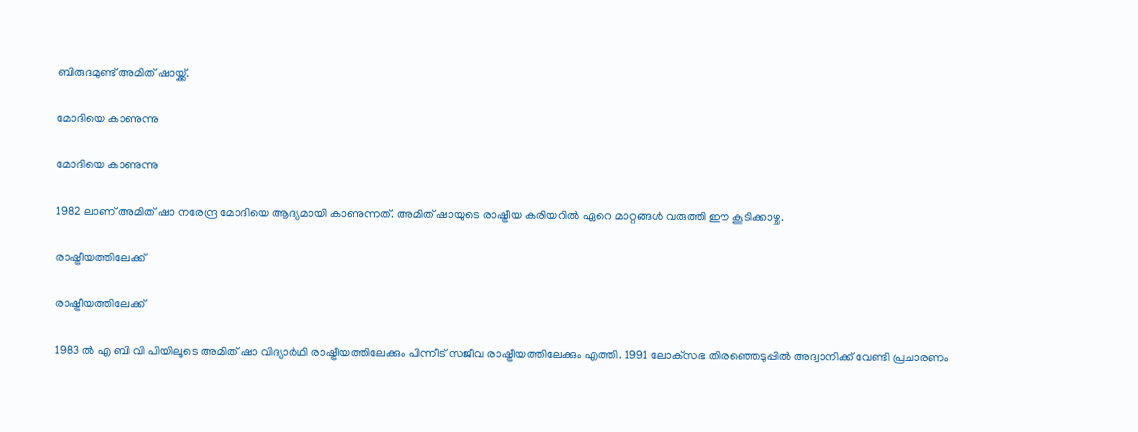ബിരുദമുണ്ട് അമിത് ഷായ്ക്ക്.

മോദിയെ കാണുന്നു

മോദിയെ കാണുന്നു

1982 ലാണ് അമിത് ഷാ നരേന്ദ്ര മോദിയെ ആദ്യമായി കാണുന്നത്. അമിത് ഷായുടെ രാഷ്ട്രീയ കരിയറില്‍ ഏറെ മാറ്റങ്ങള്‍ വരുത്തി ഈ കൂടിക്കാഴ്ച.

രാഷ്ട്രീയത്തിലേക്ക്

രാഷ്ട്രീയത്തിലേക്ക്

1983 ല്‍ എ ബി വി പിയിലൂടെ അമിത് ഷാ വിദ്യാര്‍ഥി രാഷ്ട്രീയത്തിലേക്കും പിന്നീട് സജീവ രാഷ്ട്രീയത്തിലേക്കും എത്തി. 1991 ലോക്‌സഭ തിരഞ്ഞെടുപ്പില്‍ അദ്വാനിക്ക് വേണ്ടി പ്രചാരണം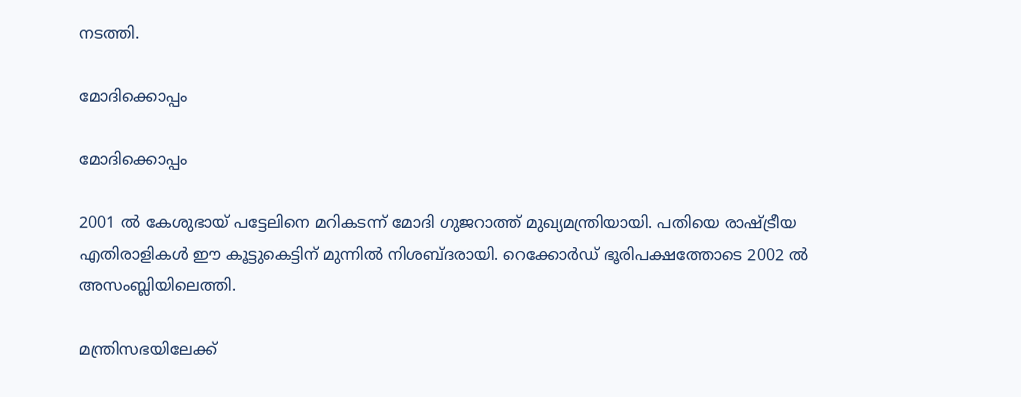നടത്തി.

മോദിക്കൊപ്പം

മോദിക്കൊപ്പം

2001 ല്‍ കേശുഭായ് പട്ടേലിനെ മറികടന്ന് മോദി ഗുജറാത്ത് മുഖ്യമന്ത്രിയായി. പതിയെ രാഷ്ട്രീയ എതിരാളികള്‍ ഈ കൂട്ടുകെട്ടിന് മുന്നില്‍ നിശബ്ദരായി. റെക്കോര്‍ഡ് ഭൂരിപക്ഷത്തോടെ 2002 ല്‍ അസംബ്ലിയിലെത്തി.

മന്ത്രിസഭയിലേക്ക്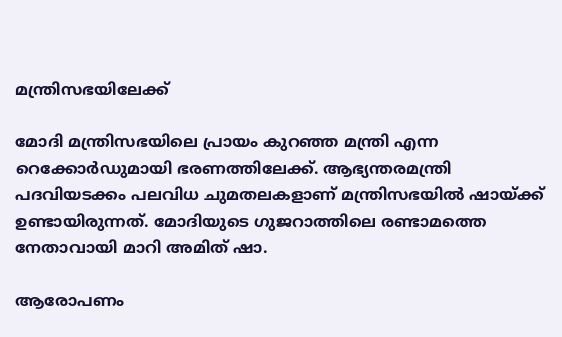മന്ത്രിസഭയിലേക്ക്

മോദി മന്ത്രിസഭയിലെ പ്രായം കുറഞ്ഞ മന്ത്രി എന്ന റെക്കോര്‍ഡുമായി ഭരണത്തിലേക്ക്. ആഭ്യന്തരമന്ത്രി പദവിയടക്കം പലവിധ ചുമതലകളാണ് മന്ത്രിസഭയില്‍ ഷായ്ക്ക് ഉണ്ടായിരുന്നത്. മോദിയുടെ ഗുജറാത്തിലെ രണ്ടാമത്തെ നേതാവായി മാറി അമിത് ഷാ.

ആരോപണം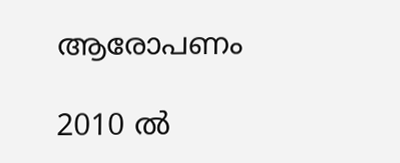ആരോപണം

2010 ല്‍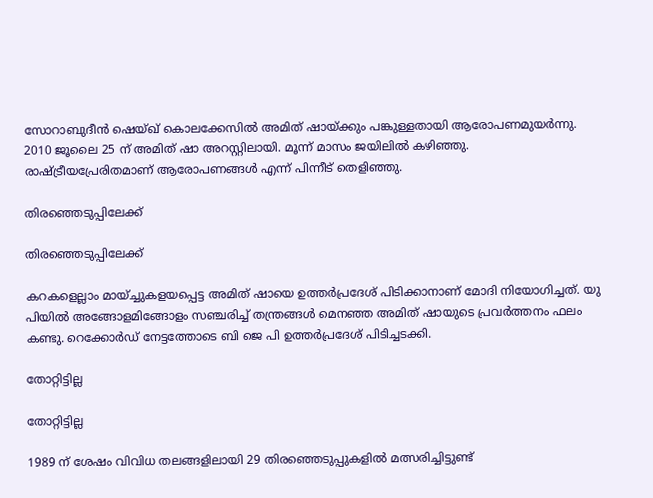സോറാബുദീന്‍ ഷെയ്ഖ് കൊലക്കേസില്‍ അമിത് ഷായ്ക്കും പങ്കുള്ളതായി ആരോപണമുയര്‍ന്നു. 2010 ജൂലൈ 25 ന് അമിത് ഷാ അറസ്റ്റിലായി. മൂന്ന് മാസം ജയിലില്‍ കഴിഞ്ഞു. രാഷ്ട്രീയപ്രേരിതമാണ് ആരോപണങ്ങള്‍ എന്ന് പിന്നീട് തെളിഞ്ഞു.

തിരഞ്ഞെടുപ്പിലേക്ക്

തിരഞ്ഞെടുപ്പിലേക്ക്

കറകളെല്ലാം മായ്ച്ചുകളയപ്പെട്ട അമിത് ഷായെ ഉത്തര്‍പ്രദേശ് പിടിക്കാനാണ് മോദി നിയോഗിച്ചത്. യു പിയില്‍ അങ്ങോളമിങ്ങോളം സഞ്ചരിച്ച് തന്ത്രങ്ങള്‍ മെനഞ്ഞ അമിത് ഷായുടെ പ്രവര്‍ത്തനം ഫലം കണ്ടു. റെക്കോര്‍ഡ് നേട്ടത്തോടെ ബി ജെ പി ഉത്തര്‍പ്രദേശ് പിടിച്ചടക്കി.

തോറ്റിട്ടില്ല

തോറ്റിട്ടില്ല

1989 ന് ശേഷം വിവിധ തലങ്ങളിലായി 29 തിരഞ്ഞെടുപ്പുകളില്‍ മത്സരിച്ചിട്ടുണ്ട്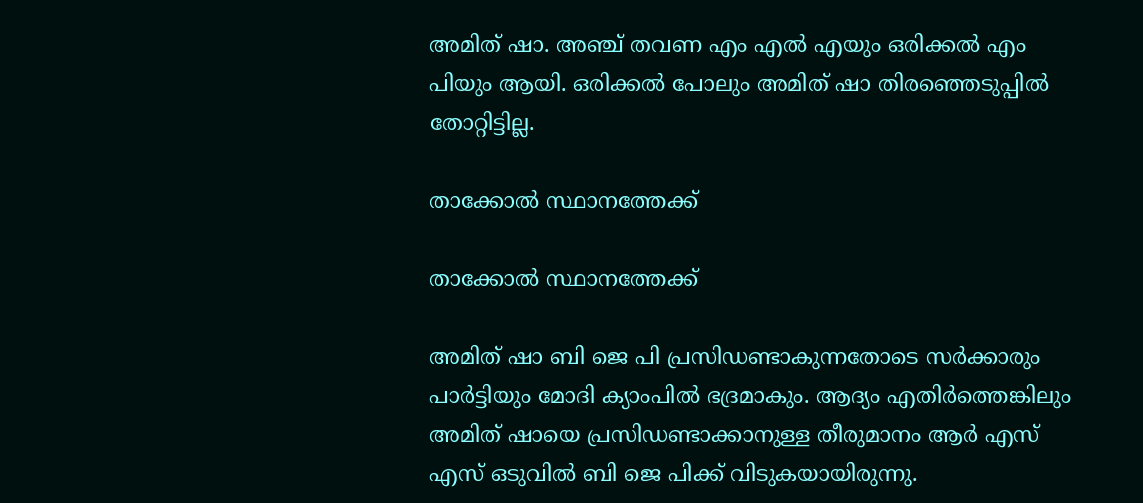അമിത് ഷാ. അഞ്ച് തവണ എം എല്‍ എയും ഒരിക്കല്‍ എം പിയും ആയി. ഒരിക്കല്‍ പോലും അമിത് ഷാ തിരഞ്ഞെടുപ്പില്‍ തോറ്റിട്ടില്ല.

താക്കോല്‍ സ്ഥാനത്തേക്ക്

താക്കോല്‍ സ്ഥാനത്തേക്ക്

അമിത് ഷാ ബി ജെ പി പ്രസിഡണ്ടാകുന്നതോടെ സര്‍ക്കാരും പാര്‍ട്ടിയും മോദി ക്യാംപില്‍ ഭദ്രമാകും. ആദ്യം എതിര്‍ത്തെങ്കിലും അമിത് ഷായെ പ്രസിഡണ്ടാക്കാനുള്ള തീരുമാനം ആര്‍ എസ് എസ് ഒടുവില്‍ ബി ജെ പിക്ക് വിടുകയായിരുന്നു.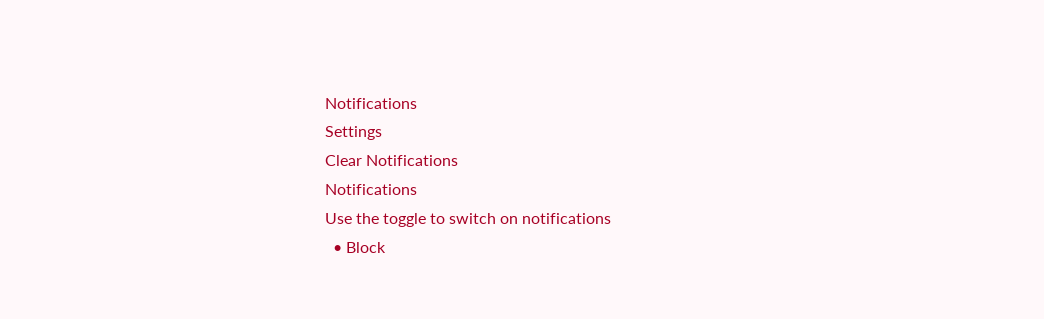Notifications
Settings
Clear Notifications
Notifications
Use the toggle to switch on notifications
  • Block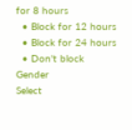for 8 hours
  • Block for 12 hours
  • Block for 24 hours
  • Don't block
Gender
Select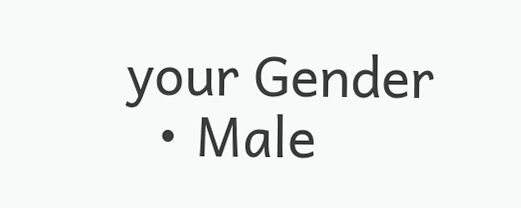your Gender
  • Male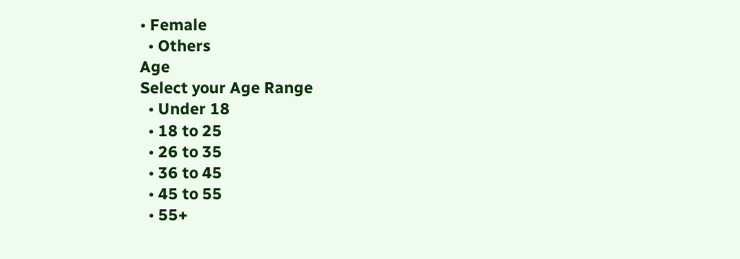• Female
  • Others
Age
Select your Age Range
  • Under 18
  • 18 to 25
  • 26 to 35
  • 36 to 45
  • 45 to 55
  • 55+